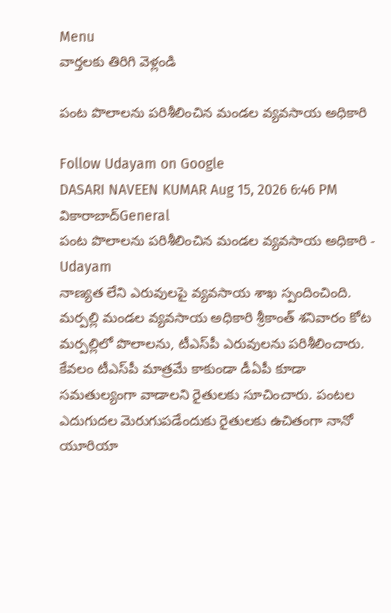Menu
వార్తలకు తిరిగి వెళ్లండి

పంట పొలాలను పరిశీలించిన మండల వ్యవసాయ అధికారి

Follow Udayam on Google
DASARI NAVEEN KUMAR Aug 15, 2026 6:46 PM వికారాబాద్General
పంట పొలాలను పరిశీలించిన మండల వ్యవసాయ అధికారి - Udayam
నాణ్యత లేని ఎరువులపై వ్యవసాయ శాఖ స్పందించింది. మర్పల్లి మండల వ్యవసాయ అధికారి శ్రీకాంత్ శనివారం కోట మర్పల్లిలో పొలాలను, టీఎస్‌పీ ఎరువులను పరిశీలించారు. కేవలం టీఎస్‌పీ మాత్రమే కాకుండా డీఏపీ కూడా సమతుల్యంగా వాడాలని రైతులకు సూచించారు. పంటల ఎదుగుదల మెరుగుపడేందుకు రైతులకు ఉచితంగా నానో యూరియా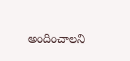అందించాలని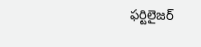ఫర్టిలైజర్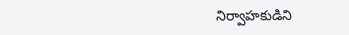నిర్వాహకుడిని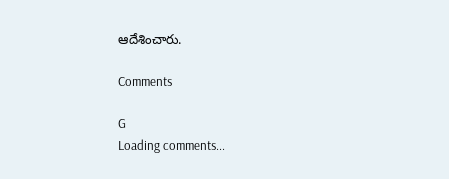ఆదేశించారు.

Comments

G
Loading comments...